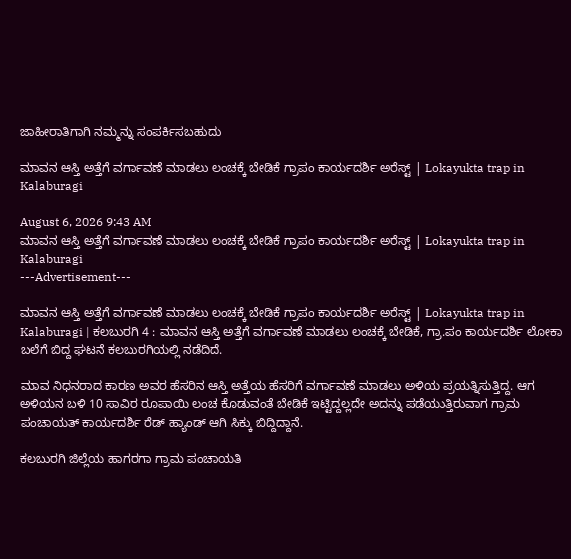ಜಾಹೀರಾತಿಗಾಗಿ ನಮ್ಮನ್ನು ಸಂಪರ್ಕಿಸಬಹುದು

ಮಾವನ ಆಸ್ತಿ ಅತ್ತೆಗೆ ವರ್ಗಾವಣೆ ಮಾಡಲು ಲಂಚಕ್ಕೆ ಬೇಡಿಕೆ ಗ್ರಾಪಂ ಕಾರ್ಯದರ್ಶಿ ಅರೆಸ್ಟ್ | Lokayukta trap in Kalaburagi

August 6, 2026 9:43 AM
ಮಾವನ ಆಸ್ತಿ ಅತ್ತೆಗೆ ವರ್ಗಾವಣೆ ಮಾಡಲು ಲಂಚಕ್ಕೆ ಬೇಡಿಕೆ ಗ್ರಾಪಂ ಕಾರ್ಯದರ್ಶಿ ಅರೆಸ್ಟ್ | Lokayukta trap in Kalaburagi
---Advertisement---

ಮಾವನ ಆಸ್ತಿ ಅತ್ತೆಗೆ ವರ್ಗಾವಣೆ ಮಾಡಲು ಲಂಚಕ್ಕೆ ಬೇಡಿಕೆ ಗ್ರಾಪಂ ಕಾರ್ಯದರ್ಶಿ ಅರೆಸ್ಟ್ | Lokayukta trap in Kalaburagi | ಕಲಬುರಗಿ 4 : ಮಾವನ ಆಸ್ತಿ ಅತ್ತೆಗೆ ವರ್ಗಾವಣೆ ಮಾಡಲು ಲಂಚಕ್ಕೆ ಬೇಡಿಕೆ, ಗ್ರಾ.ಪಂ ಕಾರ್ಯದರ್ಶಿ ಲೋಕಾ ಬಲೆಗೆ ಬಿದ್ದ ಘಟನೆ ಕಲಬುರಗಿಯಲ್ಲಿ ನಡೆದಿದೆ.

ಮಾವ ನಿಧನರಾದ ಕಾರಣ ಅವರ ಹೆಸರಿನ ಆಸ್ತಿ ಅತ್ತೆಯ ಹೆಸರಿಗೆ ವರ್ಗಾವಣೆ ಮಾಡಲು ಅಳಿಯ ಪ್ರಯತ್ನಿಸುತ್ತಿದ್ದ. ಆಗ ಅಳಿಯನ ಬಳಿ 10 ಸಾವಿರ ರೂಪಾಯಿ ಲಂಚ ಕೊಡುವಂತೆ ಬೇಡಿಕೆ ಇಟ್ಟಿದ್ದಲ್ಲದೇ ಅದನ್ನು ಪಡೆಯುತ್ತಿರುವಾಗ ಗ್ರಾಮ ಪಂಚಾಯತ್ ಕಾರ್ಯದರ್ಶಿ ರೆಡ್ ಹ್ಯಾಂಡ್ ಆಗಿ ಸಿಕ್ಕು ಬಿದ್ದಿದ್ದಾನೆ.

ಕಲಬುರಗಿ ಜಿಲ್ಲೆಯ ಹಾಗರಗಾ ಗ್ರಾಮ ಪಂಚಾಯತಿ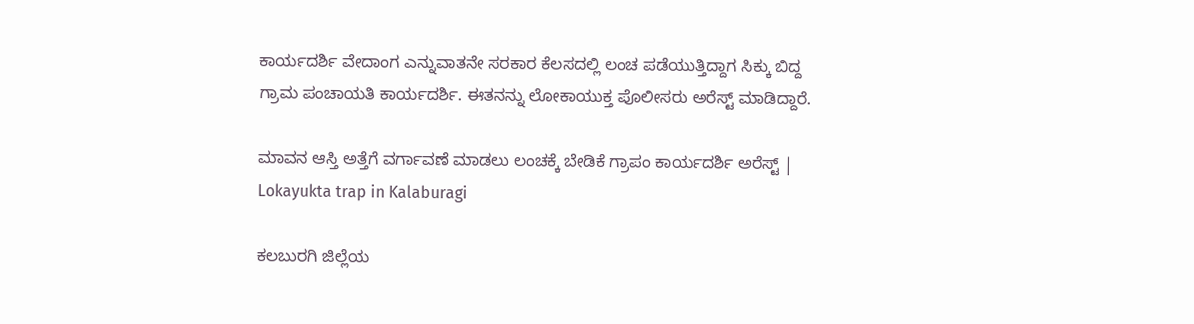ಕಾರ್ಯದರ್ಶಿ ವೇದಾಂಗ ಎನ್ನುವಾತನೇ ಸರಕಾರ ಕೆಲಸದಲ್ಲಿ ಲಂಚ ಪಡೆಯುತ್ತಿದ್ದಾಗ ಸಿಕ್ಕು ಬಿದ್ದ ಗ್ರಾಮ ಪಂಚಾಯತಿ ಕಾರ್ಯದರ್ಶಿ. ಈತನನ್ನು ಲೋಕಾಯುಕ್ತ ಪೊಲೀಸರು ಅರೆಸ್ಟ್ ಮಾಡಿದ್ದಾರೆ.

ಮಾವನ ಆಸ್ತಿ ಅತ್ತೆಗೆ ವರ್ಗಾವಣೆ ಮಾಡಲು ಲಂಚಕ್ಕೆ ಬೇಡಿಕೆ ಗ್ರಾಪಂ ಕಾರ್ಯದರ್ಶಿ ಅರೆಸ್ಟ್ | Lokayukta trap in Kalaburagi

ಕಲಬುರಗಿ ಜಿಲ್ಲೆಯ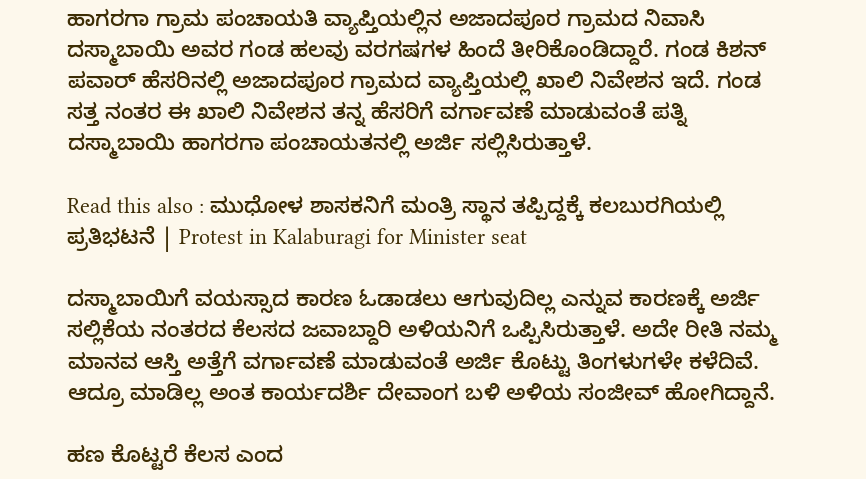ಹಾಗರಗಾ ಗ್ರಾಮ ಪಂಚಾಯತಿ ವ್ಯಾಪ್ತಿಯಲ್ಲಿನ ಅಜಾದಪೂರ ಗ್ರಾಮದ ನಿವಾಸಿ ದಸ್ಮಾಬಾಯಿ ಅವರ ಗಂಡ ಹಲವು ವರಗಷಗಳ ಹಿಂದೆ ತೀರಿಕೊಂಡಿದ್ದಾರೆ. ಗಂಡ ಕಿಶನ್ ಪವಾರ್ ಹೆಸರಿನಲ್ಲಿ ಅಜಾದಪೂರ ಗ್ರಾಮದ ವ್ಯಾಪ್ತಿಯಲ್ಲಿ ಖಾಲಿ ನಿವೇಶನ ಇದೆ. ಗಂಡ ಸತ್ತ ನಂತರ ಈ ಖಾಲಿ ನಿವೇಶನ ತನ್ನ ಹೆಸರಿಗೆ ವರ್ಗಾವಣೆ ಮಾಡುವಂತೆ ಪತ್ನಿ ದಸ್ಮಾಬಾಯಿ ಹಾಗರಗಾ ಪಂಚಾಯತನಲ್ಲಿ ಅರ್ಜಿ ಸಲ್ಲಿಸಿರುತ್ತಾಳೆ.

Read this also : ಮುಧೋಳ ಶಾಸಕನಿಗೆ ಮಂತ್ರಿ ಸ್ಥಾನ ತಪ್ಪಿದ್ದಕ್ಕೆ ಕಲಬುರಗಿಯಲ್ಲಿ ಪ್ರತಿಭಟನೆ | Protest in Kalaburagi for Minister seat

ದಸ್ಮಾಬಾಯಿಗೆ ವಯಸ್ಸಾದ ಕಾರಣ ಓಡಾಡಲು ಆಗುವುದಿಲ್ಲ ಎನ್ನುವ ಕಾರಣಕ್ಕೆ ಅರ್ಜಿ ಸಲ್ಲಿಕೆಯ ನಂತರದ ಕೆಲಸದ ಜವಾಬ್ದಾರಿ ಅಳಿಯನಿಗೆ ಒಪ್ಪಿಸಿರುತ್ತಾಳೆ. ಅದೇ ರೀತಿ ನಮ್ಮ ಮಾನವ ಆಸ್ತಿ ಅತ್ತೆಗೆ ವರ್ಗಾವಣೆ ಮಾಡುವಂತೆ ಅರ್ಜಿ ಕೊಟ್ಟು ತಿಂಗಳುಗಳೇ ಕಳೆದಿವೆ. ಆದ್ರೂ ಮಾಡಿಲ್ಲ ಅಂತ ಕಾರ್ಯದರ್ಶಿ ದೇವಾಂಗ ಬಳಿ ಅಳಿಯ ಸಂಜೀವ್ ಹೋಗಿದ್ದಾನೆ.

ಹಣ ಕೊಟ್ಟರೆ ಕೆಲಸ ಎಂದ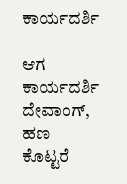ಕಾರ್ಯದರ್ಶಿ

ಆಗ ಕಾರ್ಯದರ್ಶಿ ದೇವಾಂಗ್, ಹಣ ಕೊಟ್ಟರೆ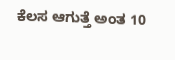ಕೆಲಸ ಆಗುತ್ತೆ ಅಂತ 10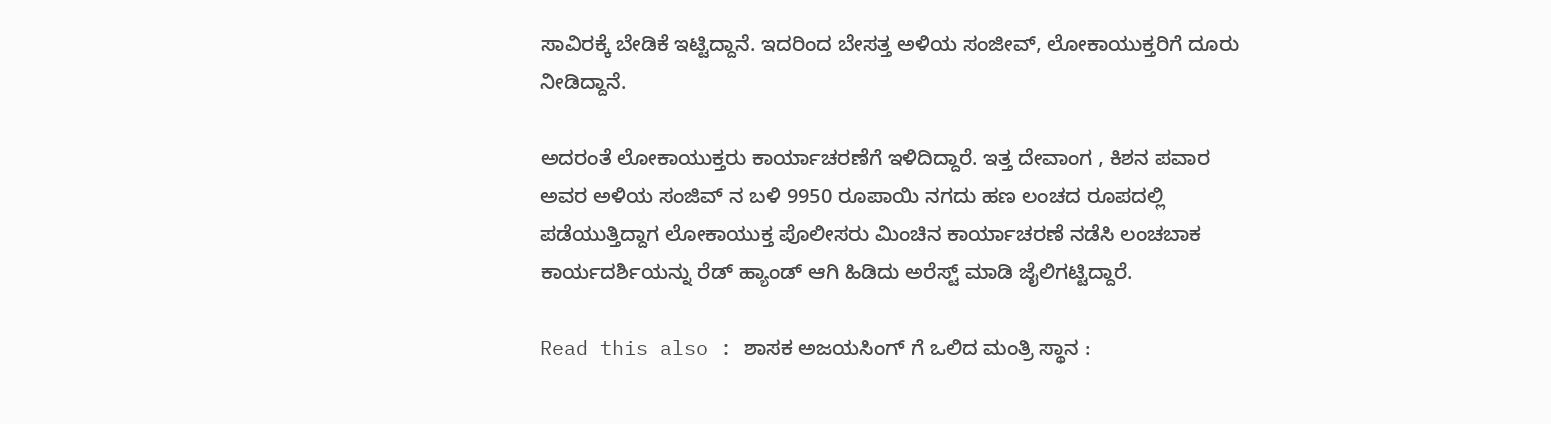ಸಾವಿರಕ್ಕೆ ಬೇಡಿಕೆ ಇಟ್ಟಿದ್ದಾನೆ. ಇದರಿಂದ ಬೇಸತ್ತ ಅಳಿಯ ಸಂಜೀವ್, ಲೋಕಾಯುಕ್ತರಿಗೆ ದೂರು ನೀಡಿದ್ದಾನೆ.

ಅದರಂತೆ ಲೋಕಾಯುಕ್ತರು ಕಾರ್ಯಾಚರಣೆಗೆ ಇಳಿದಿದ್ದಾರೆ. ಇತ್ತ ದೇವಾಂಗ , ಕಿಶನ ಪವಾರ ಅವರ ಅಳಿಯ ಸಂಜಿವ್ ನ ಬಳಿ 9950 ರೂಪಾಯಿ ನಗದು ಹಣ ಲಂಚದ ರೂಪದಲ್ಲಿ ಪಡೆಯುತ್ತಿದ್ದಾಗ ಲೋಕಾಯುಕ್ತ ಪೊಲೀಸರು ಮಿಂಚಿನ ಕಾರ್ಯಾಚರಣೆ ನಡೆಸಿ ಲಂಚಬಾಕ ಕಾರ್ಯದರ್ಶಿಯನ್ನು ರೆಡ್ ಹ್ಯಾಂಡ್ ಆಗಿ ಹಿಡಿದು ಅರೆಸ್ಟ್ ಮಾಡಿ ಜೈಲಿಗಟ್ಟಿದ್ದಾರೆ.

Read this also : ಶಾಸಕ ಅಜಯಸಿಂಗ್ ಗೆ ಒಲಿದ ಮಂತ್ರಿ ಸ್ಥಾನ :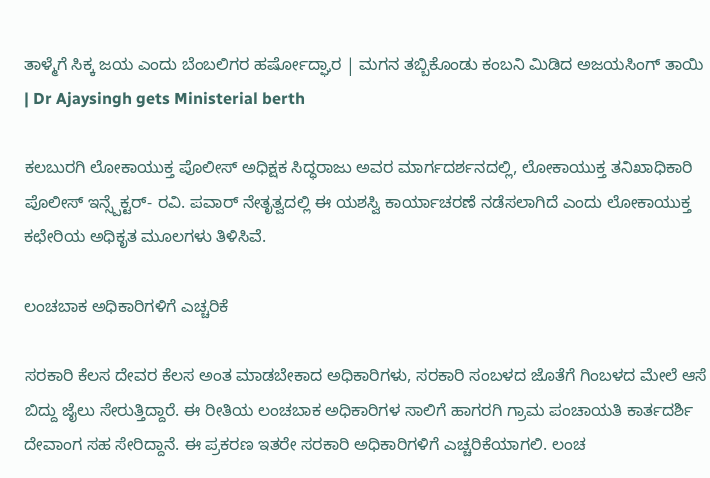ತಾಳ್ಮೆಗೆ ಸಿಕ್ಕ ಜಯ ಎಂದು ಬೆಂಬಲಿಗರ ಹರ್ಷೋದ್ಘಾರ | ಮಗನ ತಬ್ಬಿಕೊಂಡು ಕಂಬನಿ ಮಿಡಿದ ಅಜಯಸಿಂಗ್ ತಾಯಿ | Dr Ajaysingh gets Ministerial berth

ಕಲಬುರಗಿ ಲೋಕಾಯುಕ್ತ ಪೊಲೀಸ್ ಅಧಿಕ್ಷಕ ಸಿದ್ಧರಾಜು ಅವರ ಮಾರ್ಗದರ್ಶನದಲ್ಲಿ, ಲೋಕಾಯುಕ್ತ ತನಿಖಾಧಿಕಾರಿ ಪೊಲೀಸ್ ಇನ್ಸ್ಪೆಕ್ಟರ್- ರವಿ. ಪವಾರ್ ನೇತೃತ್ವದಲ್ಲಿ ಈ ಯಶಸ್ವಿ ಕಾರ್ಯಾಚರಣೆ ನಡೆಸಲಾಗಿದೆ ಎಂದು ಲೋಕಾಯುಕ್ತ ಕಛೇರಿಯ ಅಧಿಕೃತ ಮೂಲಗಳು ತಿಳಿಸಿವೆ.

ಲಂಚಬಾಕ ಅಧಿಕಾರಿಗಳಿಗೆ ಎಚ್ಚರಿಕೆ

ಸರಕಾರಿ ಕೆಲಸ ದೇವರ ಕೆಲಸ ಅಂತ ಮಾಡಬೇಕಾದ ಅಧಿಕಾರಿಗಳು, ಸರಕಾರಿ ಸಂಬಳದ ಜೊತೆಗೆ ಗಿಂಬಳದ ಮೇಲೆ ಆಸೆ ಬಿದ್ದು ಜೈಲು ಸೇರುತ್ತಿದ್ದಾರೆ. ಈ ರೀತಿಯ ಲಂಚಬಾಕ ಅಧಿಕಾರಿಗಳ ಸಾಲಿಗೆ ಹಾಗರಗಿ ಗ್ರಾಮ ಪಂಚಾಯತಿ ಕಾರ್ತದರ್ಶಿ ದೇವಾಂಗ ಸಹ ಸೇರಿದ್ದಾನೆ. ಈ ಪ್ರಕರಣ ಇತರೇ ಸರಕಾರಿ ಅಧಿಕಾರಿಗಳಿಗೆ ಎಚ್ಚರಿಕೆಯಾಗಲಿ. ಲಂಚ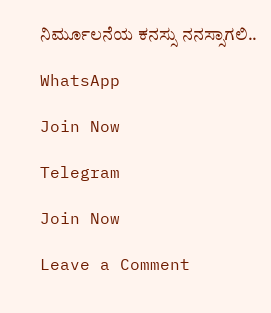ನಿರ್ಮೂಲನೆಯ ಕನಸ್ಸು ನನಸ್ಸಾಗಲಿ..

WhatsApp

Join Now

Telegram

Join Now

Leave a Comment